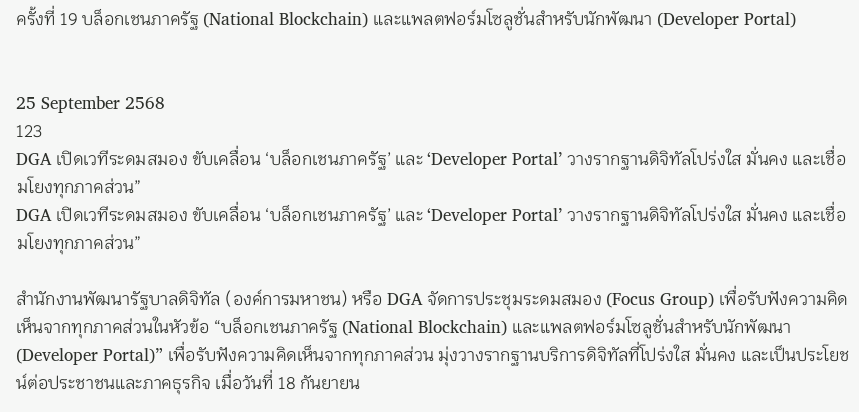ครั้งที่ 19 บล็อกเชนภาครัฐ (National Blockchain) และแพลตฟอร์มโซลูชั่นสำหรับนักพัฒนา (Developer Portal)


25 September 2568
123
DGA เปิดเวทีระดมสมอง ขับเคลื่อน ‘บล็อกเชนภาครัฐ’ และ ‘Developer Portal’ วางรากฐานดิจิทัลโปร่งใส มั่นคง และเชื่อมโยงทุกภาคส่วน”
DGA เปิดเวทีระดมสมอง ขับเคลื่อน ‘บล็อกเชนภาครัฐ’ และ ‘Developer Portal’ วางรากฐานดิจิทัลโปร่งใส มั่นคง และเชื่อมโยงทุกภาคส่วน”

สำนักงานพัฒนารัฐบาลดิจิทัล (องค์การมหาชน) หรือ DGA จัดการประชุมระดมสมอง (Focus Group) เพื่อรับฟังความคิดเห็นจากทุกภาคส่วนในหัวข้อ “บล็อกเชนภาครัฐ (National Blockchain) และแพลตฟอร์มโซลูชั่นสำหรับนักพัฒนา (Developer Portal)” เพื่อรับฟังความคิดเห็นจากทุกภาคส่วน มุ่งวางรากฐานบริการดิจิทัลที่โปร่งใส มั่นคง และเป็นประโยชน์ต่อประชาชนและภาคธุรกิจ เมื่อวันที่ 18 กันยายน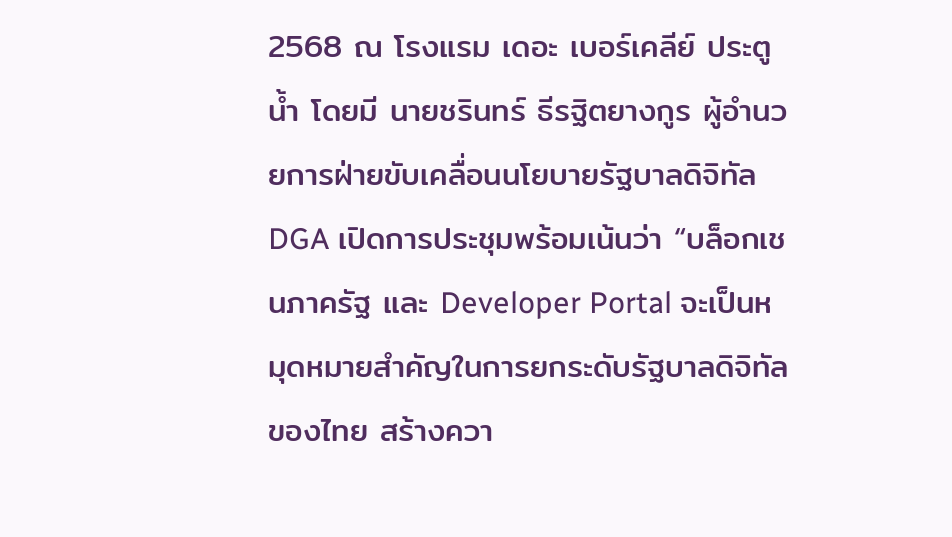2568 ณ โรงแรม เดอะ เบอร์เคลีย์ ประตูน้ำ โดยมี นายชรินทร์ ธีรฐิตยางกูร ผู้อำนวยการฝ่ายขับเคลื่อนนโยบายรัฐบาลดิจิทัล DGA เปิดการประชุมพร้อมเน้นว่า “บล็อกเชนภาครัฐ และ Developer Portal จะเป็นหมุดหมายสำคัญในการยกระดับรัฐบาลดิจิทัลของไทย สร้างควา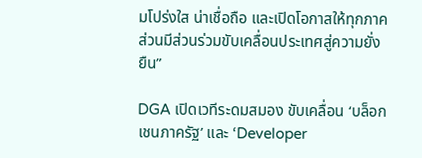มโปร่งใส น่าเชื่อถือ และเปิดโอกาสให้ทุกภาคส่วนมีส่วนร่วมขับเคลื่อนประเทศสู่ความยั่งยืน”

DGA เปิดเวทีระดมสมอง ขับเคลื่อน ‘บล็อกเชนภาครัฐ’ และ ‘Developer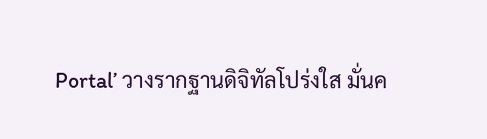Portal’ วางรากฐานดิจิทัลโปร่งใส มั่นค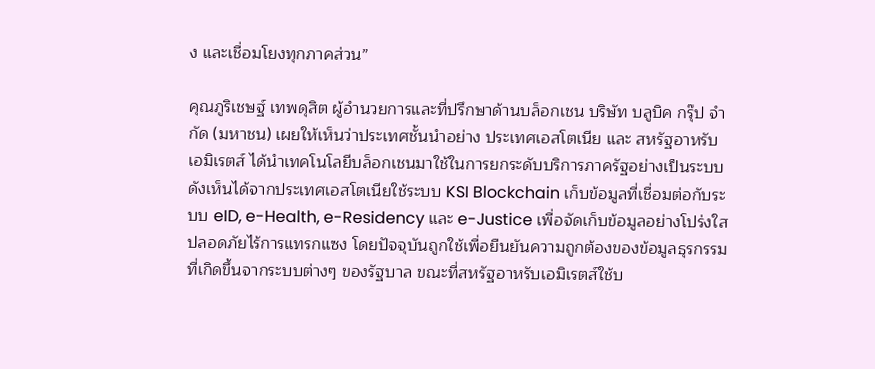ง และเชื่อมโยงทุกภาคส่วน”

คุณภูริเชษฐ์ เทพดุสิต ผู้อำนวยการและที่ปรึกษาด้านบล็อกเชน บริษัท บลูบิค กรุ๊ป จำกัด (มหาชน) เผยให้เห็นว่าประเทศชั้นนำอย่าง ประเทศเอสโตเนีย และ สหรัฐอาหรับเอมิเรตส์ ได้นำเทคโนโลยีบล็อกเชนมาใช้ในการยกระดับบริการภาครัฐอย่างเป็นระบบ ดังเห็นได้จากประเทศเอสโตเนียใช้ระบบ KSI Blockchain เก็บข้อมูลที่เชื่อมต่อกับระบบ eID, e-Health, e-Residency และ e-Justice เพื่อจัดเก็บข้อมูลอย่างโปร่งใส ปลอดภัยไร้การแทรกแซง โดยปัจจุบันถูกใช้เพื่อยืนยันความถูกต้องของข้อมูลธุรกรรมที่เกิดขึ้นจากระบบต่างๆ ของรัฐบาล ขณะที่สหรัฐอาหรับเอมิเรตส์ใช้บ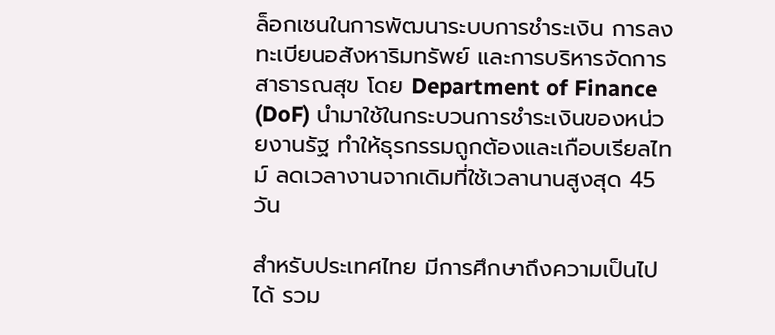ล็อกเชนในการพัฒนาระบบการชำระเงิน การลงทะเบียนอสังหาริมทรัพย์ และการบริหารจัดการสาธารณสุข โดย Department of Finance (DoF) นำมาใช้ในกระบวนการชำระเงินของหน่วยงานรัฐ ทำให้ธุรกรรมถูกต้องและเกือบเรียลไทม์ ลดเวลางานจากเดิมที่ใช้เวลานานสูงสุด 45 วัน

สำหรับประเทศไทย มีการศึกษาถึงความเป็นไปได้ รวม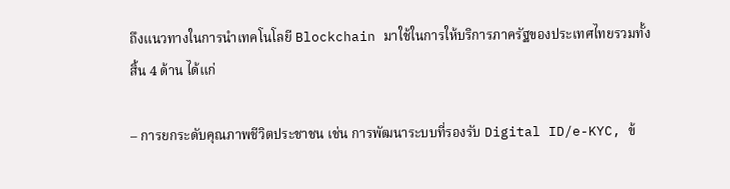ถึงแนวทางในการนำเทคโนโลยี Blockchain มาใช้ในการให้บริการภาครัฐของประเทศไทยรวมทั้งสิ้น 4 ด้าน ได้แก่

– การยกระดับคุณภาพชีวิตประชาชน เช่น การพัฒนาระบบที่รองรับ Digital ID/e-KYC, ข้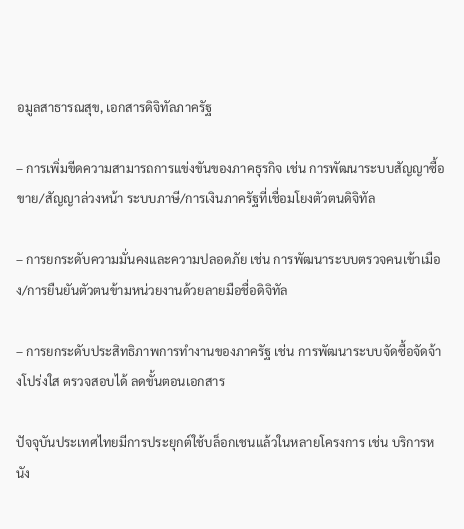อมูลสาธารณสุข, เอกสารดิจิทัลภาครัฐ

– การเพิ่มขีดความสามารถการแข่งขันของภาคธุรกิจ เช่น การพัฒนาระบบสัญญาซื้อขาย/สัญญาล่วงหน้า ระบบภาษี/การเงินภาครัฐที่เชื่อมโยงตัวตนดิจิทัล

– การยกระดับความมั่นคงและความปลอดภัย เช่น การพัฒนาระบบตรวจคนเข้าเมือง/การยืนยันตัวตนข้ามหน่วยงานด้วยลายมือชื่อดิจิทัล

– การยกระดับประสิทธิภาพการทำงานของภาครัฐ เช่น การพัฒนาระบบจัดซื้อจัดจ้างโปร่งใส ตรวจสอบได้ ลดขั้นตอนเอกสาร

ปัจจุบันประเทศไทยมีการประยุกต์ใช้บล็อกเชนแล้วในหลายโครงการ เช่น บริการหนัง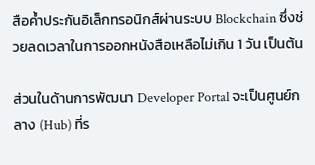สือค้ำประกันอิเล็กทรอนิกส์ผ่านระบบ Blockchain ซึ่งช่วยลดเวลาในการออกหนังสือเหลือไม่เกิน 1 วัน เป็นต้น

ส่วนในด้านการพัฒนา Developer Portal จะเป็นศูนย์กลาง (Hub) ที่ร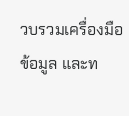วบรวมเครื่องมือ ข้อมูล และท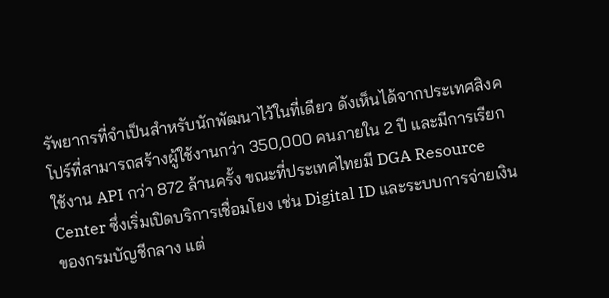รัพยากรที่จำเป็นสำหรับนักพัฒนาไว้ในที่เดียว ดังเห็นได้จากประเทศสิงคโปร์ที่สามารถสร้างผู้ใช้งานกว่า 350,000 คนภายใน 2 ปี และมีการเรียกใช้งาน API กว่า 872 ล้านครั้ง ขณะที่ประเทศไทยมี DGA Resource Center ซึ่งเริ่มเปิดบริการเชื่อมโยง เช่น Digital ID และระบบการจ่ายเงินของกรมบัญชีกลาง แต่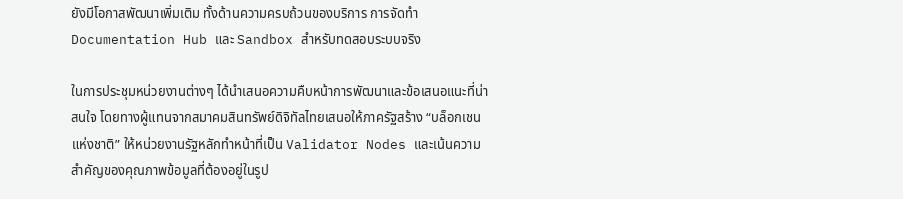ยังมีโอกาสพัฒนาเพิ่มเติม ทั้งด้านความครบถ้วนของบริการ การจัดทำ Documentation Hub และ Sandbox สำหรับทดสอบระบบจริง

ในการประชุมหน่วยงานต่างๆ ได้นำเสนอความคืบหน้าการพัฒนาและข้อเสนอแนะที่น่าสนใจ โดยทางผู้แทนจากสมาคมสินทรัพย์ดิจิทัลไทยเสนอให้ภาครัฐสร้าง “บล็อกเชนแห่งชาติ” ให้หน่วยงานรัฐหลักทำหน้าที่เป็น Validator Nodes และเน้นความสำคัญของคุณภาพข้อมูลที่ต้องอยู่ในรูป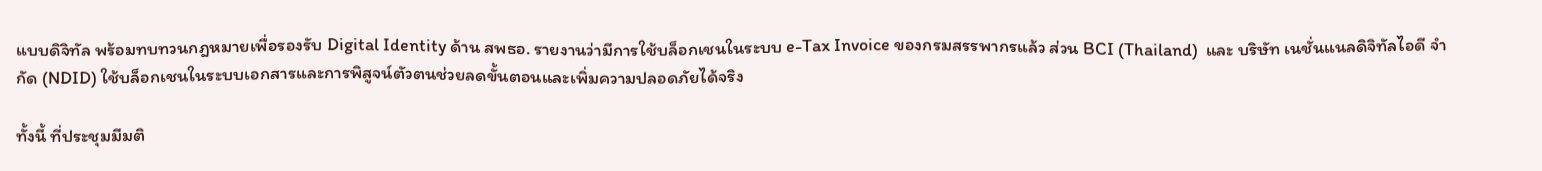แบบดิจิทัล พร้อมทบทวนกฎหมายเพื่อรองรับ Digital Identity ด้าน สพธอ. รายงานว่ามีการใช้บล็อกเชนในระบบ e-Tax Invoice ของกรมสรรพากรแล้ว ส่วน BCI (Thailand)  และ บริษัท เนชั่นแนลดิจิทัลไอดี จำกัด (NDID) ใช้บล็อกเชนในระบบเอกสารและการพิสูจน์ตัวตนช่วยลดขั้นตอนและเพิ่มความปลอดภัยได้จริง

ทั้งนี้ ที่ประชุมมีมติ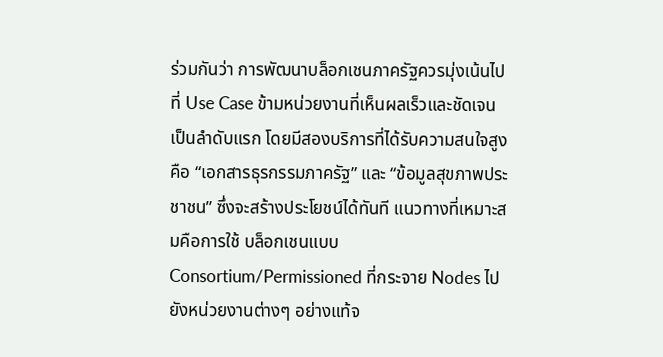ร่วมกันว่า การพัฒนาบล็อกเชนภาครัฐควรมุ่งเน้นไปที่ Use Case ข้ามหน่วยงานที่เห็นผลเร็วและชัดเจน เป็นลำดับแรก โดยมีสองบริการที่ได้รับความสนใจสูงคือ “เอกสารธุรกรรมภาครัฐ” และ “ข้อมูลสุขภาพประชาชน” ซึ่งจะสร้างประโยชน์ได้ทันที แนวทางที่เหมาะสมคือการใช้ บล็อกเชนแบบ Consortium/Permissioned ที่กระจาย Nodes ไปยังหน่วยงานต่างๆ อย่างแท้จ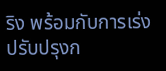ริง พร้อมกับการเร่งปรับปรุงก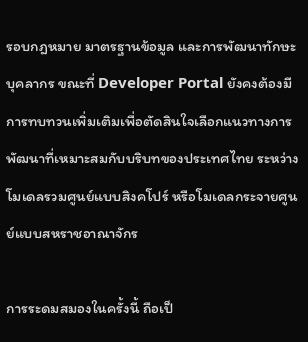รอบกฎหมาย มาตรฐานข้อมูล และการพัฒนาทักษะบุคลากร ขณะที่ Developer Portal ยังคงต้องมีการทบทวนเพิ่มเติมเพื่อตัดสินใจเลือกแนวทางการพัฒนาที่เหมาะสมกับบริบทของประเทศไทย ระหว่างโมเดลรวมศูนย์แบบสิงคโปร์ หรือโมเดลกระจายศูนย์แบบสหราชอาณาจักร

การระดมสมองในครั้งนี้ ถือเป็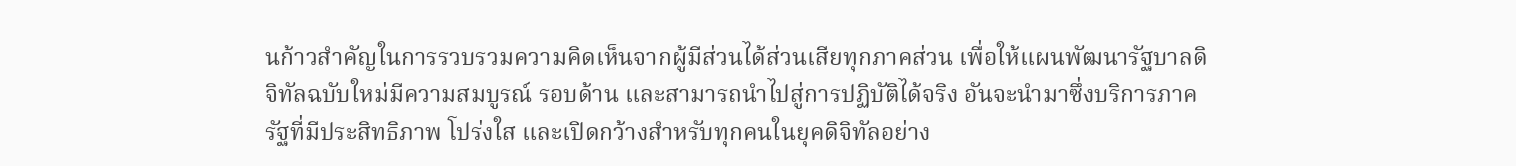นก้าวสำคัญในการรวบรวมความคิดเห็นจากผู้มีส่วนได้ส่วนเสียทุกภาคส่วน เพื่อให้แผนพัฒนารัฐบาลดิจิทัลฉบับใหม่มีความสมบูรณ์ รอบด้าน และสามารถนำไปสู่การปฏิบัติได้จริง อันจะนำมาซึ่งบริการภาครัฐที่มีประสิทธิภาพ โปร่งใส และเปิดกว้างสำหรับทุกคนในยุคดิจิทัลอย่าง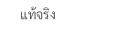แท้จริง